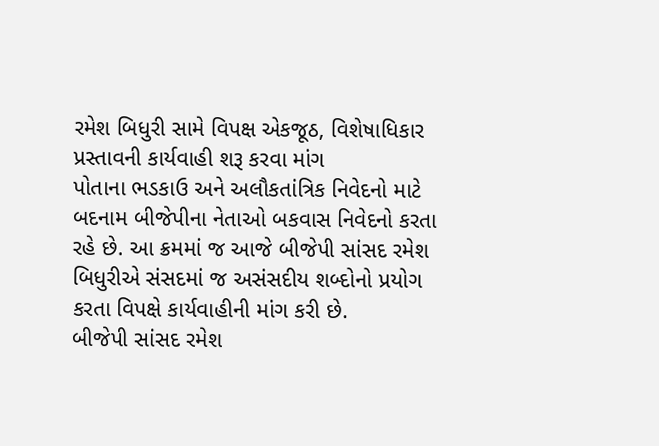રમેશ બિધુરી સામે વિપક્ષ એકજૂઠ, વિશેષાધિકાર પ્રસ્તાવની કાર્યવાહી શરૂ કરવા માંગ
પોતાના ભડકાઉ અને અલૌકતાંત્રિક નિવેદનો માટે બદનામ બીજેપીના નેતાઓ બકવાસ નિવેદનો કરતા રહે છે. આ ક્રમમાં જ આજે બીજેપી સાંસદ રમેશ બિધુરીએ સંસદમાં જ અસંસદીય શબ્દોનો પ્રયોગ કરતા વિપક્ષે કાર્યવાહીની માંગ કરી છે.
બીજેપી સાંસદ રમેશ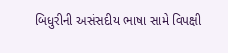બિધુરીની અસંસદીય ભાષા સામે વિપક્ષી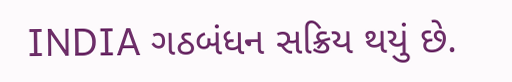INDIA ગઠબંધન સક્રિય થયું છે.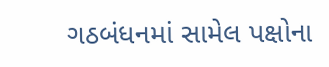ગઠબંધનમાં સામેલ પક્ષોના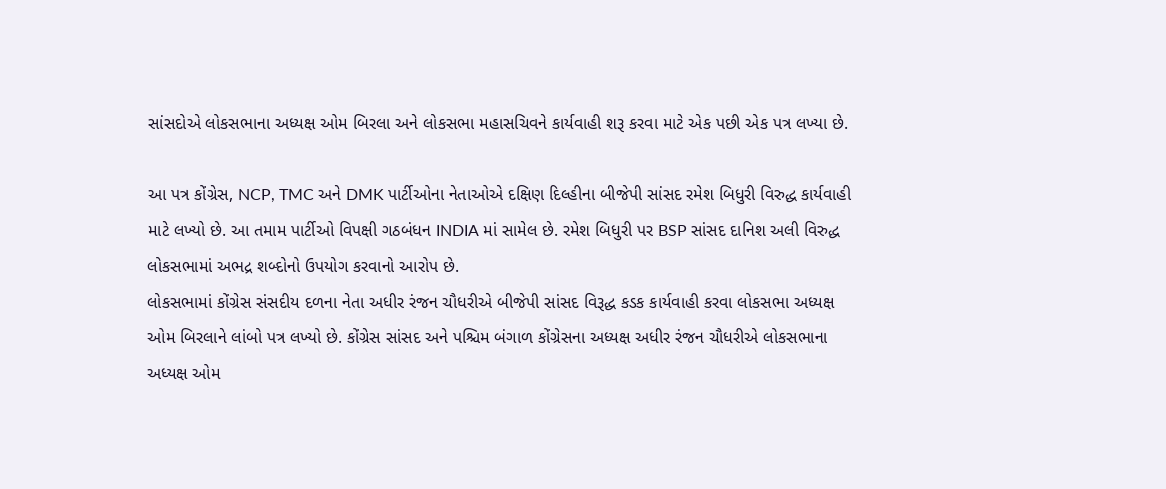સાંસદોએ લોકસભાના અધ્યક્ષ ઓમ બિરલા અને લોકસભા મહાસચિવને કાર્યવાહી શરૂ કરવા માટે એક પછી એક પત્ર લખ્યા છે.

આ પત્ર કોંગ્રેસ, NCP, TMC અને DMK પાર્ટીઓના નેતાઓએ દક્ષિણ દિલ્હીના બીજેપી સાંસદ રમેશ બિધુરી વિરુદ્ધ કાર્યવાહી માટે લખ્યો છે. આ તમામ પાર્ટીઓ વિપક્ષી ગઠબંધન INDIA માં સામેલ છે. રમેશ બિધુરી પર BSP સાંસદ દાનિશ અલી વિરુદ્ધ લોકસભામાં અભદ્ર શબ્દોનો ઉપયોગ કરવાનો આરોપ છે.
લોકસભામાં કોંગ્રેસ સંસદીય દળના નેતા અધીર રંજન ચૌધરીએ બીજેપી સાંસદ વિરૂદ્ધ કડક કાર્યવાહી કરવા લોકસભા અધ્યક્ષ ઓમ બિરલાને લાંબો પત્ર લખ્યો છે. કોંગ્રેસ સાંસદ અને પશ્ચિમ બંગાળ કોંગ્રેસના અધ્યક્ષ અધીર રંજન ચૌધરીએ લોકસભાના અધ્યક્ષ ઓમ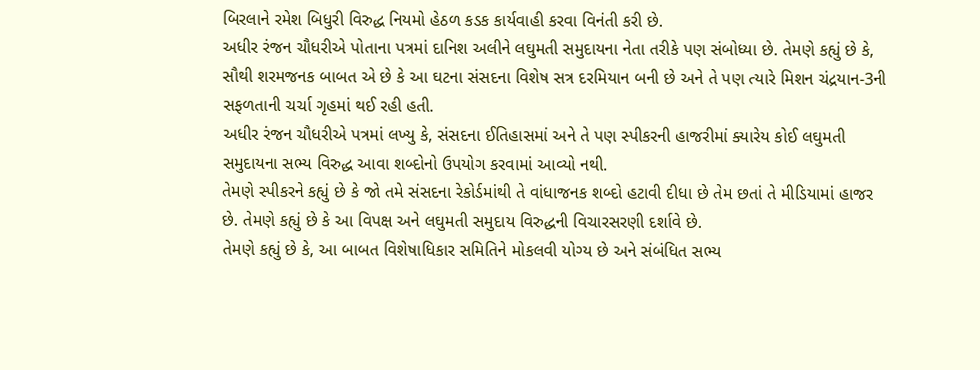બિરલાને રમેશ બિધુરી વિરુદ્ધ નિયમો હેઠળ કડક કાર્યવાહી કરવા વિનંતી કરી છે.
અધીર રંજન ચૌધરીએ પોતાના પત્રમાં દાનિશ અલીને લઘુમતી સમુદાયના નેતા તરીકે પણ સંબોધ્યા છે. તેમણે કહ્યું છે કે, સૌથી શરમજનક બાબત એ છે કે આ ઘટના સંસદના વિશેષ સત્ર દરમિયાન બની છે અને તે પણ ત્યારે મિશન ચંદ્રયાન-3ની સફળતાની ચર્ચા ગૃહમાં થઈ રહી હતી.
અધીર રંજન ચૌધરીએ પત્રમાં લખ્યુ કે, સંસદના ઈતિહાસમાં અને તે પણ સ્પીકરની હાજરીમાં ક્યારેય કોઈ લઘુમતી સમુદાયના સભ્ય વિરુદ્ધ આવા શબ્દોનો ઉપયોગ કરવામાં આવ્યો નથી.
તેમણે સ્પીકરને કહ્યું છે કે જો તમે સંસદના રેકોર્ડમાંથી તે વાંધાજનક શબ્દો હટાવી દીધા છે તેમ છતાં તે મીડિયામાં હાજર છે. તેમણે કહ્યું છે કે આ વિપક્ષ અને લઘુમતી સમુદાય વિરુદ્ધની વિચારસરણી દર્શાવે છે.
તેમણે કહ્યું છે કે, આ બાબત વિશેષાધિકાર સમિતિને મોકલવી યોગ્ય છે અને સંબંધિત સભ્ય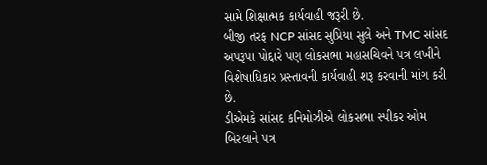સામે શિક્ષાત્મક કાર્યવાહી જરૂરી છે.
બીજી તરફ NCP સાંસદ સુપ્રિયા સુલે અને TMC સાંસદ અપરૂપા પોદ્દારે પણ લોકસભા મહાસચિવને પત્ર લખીને વિશેષાધિકાર પ્રસ્તાવની કાર્યવાહી શરૂ કરવાની માંગ કરી છે.
ડીએમકે સાંસદ કનિમોઝીએ લોકસભા સ્પીકર ઓમ બિરલાને પત્ર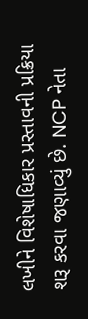લખીને વિશેષાધિકાર પ્રસ્તાવની પ્રક્રિયા શરૂ કરવા જણાવ્યું છે. NCP નેતા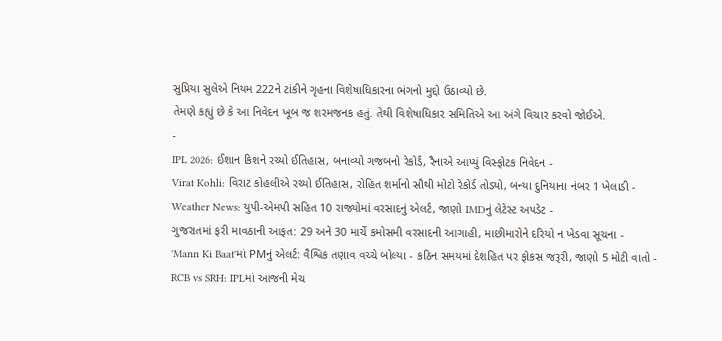સુપ્રિયા સુલેએ નિયમ 222ને ટાંકીને ગૃહના વિશેષાધિકારના ભંગનો મુદ્દો ઉઠાવ્યો છે.
તેમણે કહ્યું છે કે આ નિવેદન ખૂબ જ શરમજનક હતું. તેથી વિશેષાધિકાર સમિતિએ આ અંગે વિચાર કરવો જોઈએ.
-
IPL 2026: ઈશાન કિશને રચ્યો ઈતિહાસ, બનાવ્યો ગજબનો રેકોર્ડ, રૈનાએ આપ્યું વિસ્ફોટક નિવેદન -
Virat Kohli: વિરાટ કોહલીએ રચ્યો ઈતિહાસ, રોહિત શર્માનો સૌથી મોટો રેકોર્ડ તોડ્યો, બન્યા દુનિયાના નંબર 1 ખેલાડી -
Weather News: યુપી-એમપી સહિત 10 રાજ્યોમાં વરસાદનું એલર્ટ, જાણો IMDનું લેટેસ્ટ અપડેટ -
ગુજરાતમાં ફરી માવઠાની આફત: 29 અને 30 માર્ચે કમોસમી વરસાદની આગાહી, માછીમારોને દરિયો ન ખેડવા સૂચના -
'Mann Ki Baat'માં PMનું એલર્ટ: વૈશ્વિક તણાવ વચ્ચે બોલ્યા - કઠિન સમયમાં દેશહિત પર ફોકસ જરૂરી, જાણો 5 મોટી વાતો -
RCB vs SRH: IPLમાં આજની મેચ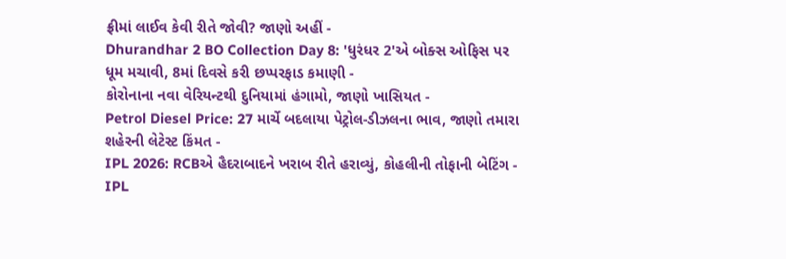ફ્રીમાં લાઈવ કેવી રીતે જોવી? જાણો અહીં -
Dhurandhar 2 BO Collection Day 8: 'ધુરંધર 2'એ બોક્સ ઓફિસ પર ધૂમ મચાવી, 8માં દિવસે કરી છપ્પરફાડ કમાણી -
કોરોનાના નવા વેરિયન્ટથી દુનિયામાં હંગામો, જાણો ખાસિયત -
Petrol Diesel Price: 27 માર્ચે બદલાયા પેટ્રોલ-ડીઝલના ભાવ, જાણો તમારા શહેરની લેટેસ્ટ કિંમત -
IPL 2026: RCBએ હૈદરાબાદને ખરાબ રીતે હરાવ્યું, કોહલીની તોફાની બેટિંગ -
IPL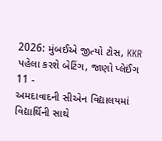2026: મુંબઈએ જીત્યો ટોસ, KKR પહેલા કરશે બેટિંગ, જાણો પ્લેઈંગ 11 -
અમદાવાદની સીએન વિદ્યાલયમાં વિદ્યાર્થિની સાથે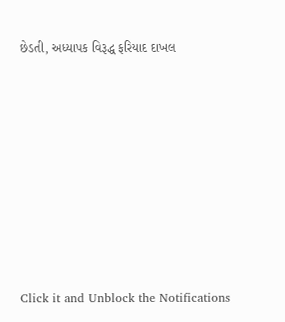છેડતી, અધ્યાપક વિરૂદ્ધ ફરિયાદ દાખલ








Click it and Unblock the Notifications